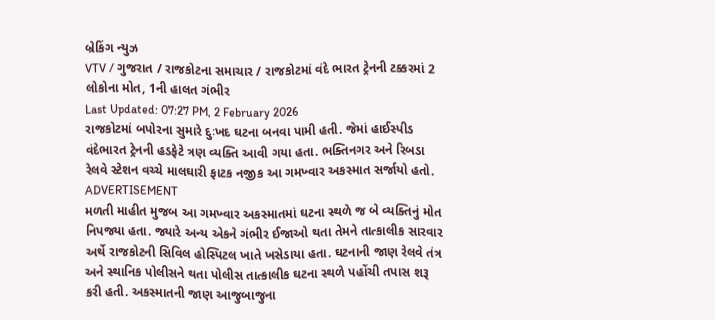બ્રેકિંગ ન્યુઝ
VTV / ગુજરાત / રાજકોટના સમાચાર / રાજકોટમાં વંદે ભારત ટ્રેનની ટક્કરમાં 2 લોકોના મોત, 1ની હાલત ગંભીર
Last Updated: 07:27 PM, 2 February 2026
રાજકોટમાં બપોરના સુમારે દુઃખદ ઘટના બનવા પામી હતી. જેમાં હાઈસ્પીડ વંદેભારત ટ્રેનની હડફેટે ત્રણ વ્યક્તિ આવી ગયા હતા. ભક્તિનગર અને રિબડા રેલવે સ્ટેશન વચ્ચે માલઘારી ફાટક નજીક આ ગમખ્વાર અકસ્માત સર્જાયો હતો.
ADVERTISEMENT
મળતી માહીત મુજબ આ ગમખ્વાર અકસ્માતમાં ઘટના સ્થળે જ બે વ્યક્તિનું મોત નિપજ્યા હતા. જ્યારે અન્ય એકને ગંભીર ઈજાઓ થતા તેમને તાત્કાલીક સારવાર અર્થે રાજકોટની સિવિલ હોસ્પિટલ ખાતે ખસેડાયા હતા. ઘટનાની જાણ રેલવે તંત્ર અને સ્થાનિક પોલીસને થતા પોલીસ તાત્કાલીક ઘટના સ્થળે પહોંચી તપાસ શરૂ કરી હતી. અકસ્માતની જાણ આજુબાજુના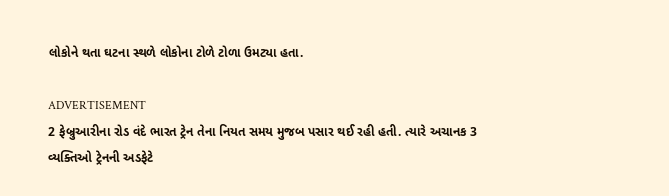લોકોને થતા ઘટના સ્થળે લોકોના ટોળે ટોળા ઉમટ્યા હતા.

ADVERTISEMENT
2 ફેબ્રુઆરીના રોડ વંદે ભારત ટ્રેન તેના નિયત સમય મુજબ પસાર થઈ રહી હતી. ત્યારે અચાનક 3 વ્યક્તિઓ ટ્રેનની અડફેટે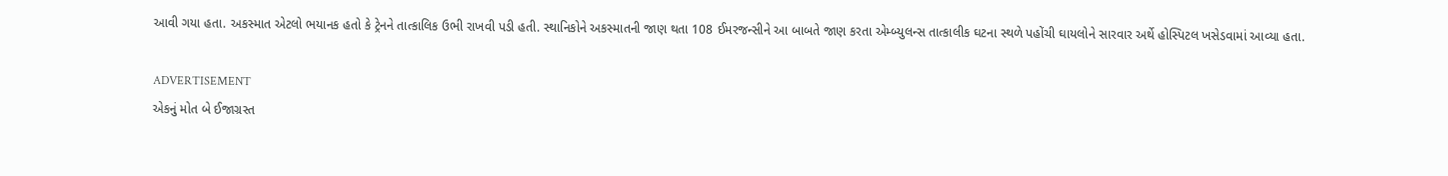આવી ગયા હતા. અકસ્માત એટલો ભયાનક હતો કે ટ્રેનને તાત્કાલિક ઉભી રાખવી પડી હતી. સ્થાનિકોને અકસ્માતની જાણ થતા 108 ઈમરજન્સીને આ બાબતે જાણ કરતા એમ્બ્યુલન્સ તાત્કાલીક ઘટના સ્થળે પહોંચી ઘાયલોને સારવાર અર્થે હોસ્પિટલ ખસેડવામાં આવ્યા હતા.

ADVERTISEMENT
એકનું મોત બે ઈજાગ્રસ્ત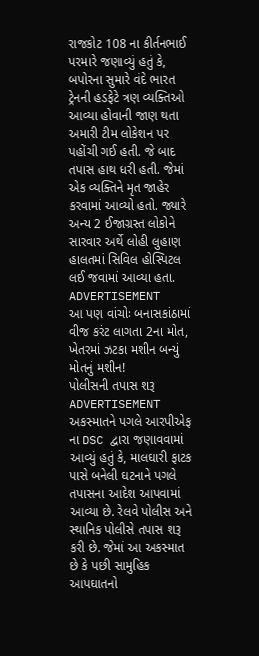રાજકોટ 108 ના કીર્તનભાઈ પરમારે જણાવ્યું હતું કે, બપોરના સુમારે વંદે ભારત ટ્રેનની હડફેટે ત્રણ વ્યક્તિઓ આવ્યા હોવાની જાણ થતા અમારી ટીમ લોકેશન પર પહોંચી ગઈ હતી. જે બાદ તપાસ હાથ ધરી હતી. જેમાં એક વ્યક્તિને મૃત જાહેર કરવામાં આવ્યો હતો. જ્યારે અન્ય 2 ઈજાગ્રસ્ત લોકોને સારવાર અર્થે લોહી લુહાણ હાલતમાં સિવિલ હોસ્પિટલ લઈ જવામાં આવ્યા હતા.
ADVERTISEMENT
આ પણ વાંચોઃ બનાસકાંઠામાં વીજ કરંટ લાગતા 2ના મોત, ખેતરમાં ઝટકા મશીન બન્યું મોતનું મશીન!
પોલીસની તપાસ શરૂ
ADVERTISEMENT
અકસ્માતને પગલે આરપીએફ ના DSC દ્વારા જણાવવામાં આવ્યું હતું કે, માલઘારી ફાટક પાસે બનેલી ઘટનાને પગલે તપાસના આદેશ આપવામાં આવ્યા છે. રેલવે પોલીસ અને સ્થાનિક પોલીસે તપાસ શરૂ કરી છે. જેમાં આ અકસ્માત છે કે પછી સામુહિક આપઘાતનો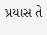પ્રયાસ તે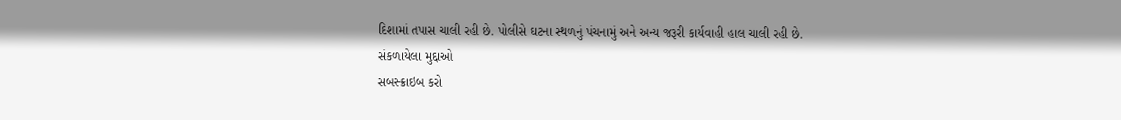દિશામાં તપાસ ચાલી રહી છે. પોલીસે ઘટના સ્થળનું પંચનામું અને અન્ય જરૂરી કાર્યવાહી હાલ ચાલી રહી છે.
સંકળાયેલા મુદ્દાઓ
સબસ્ક્રાઇબ કરો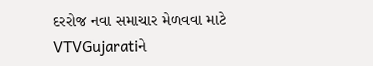દરરોજ નવા સમાચાર મેળવવા માટે VTVGujaratiને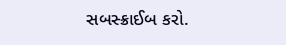સબસ્ક્રાઈબ કરો.